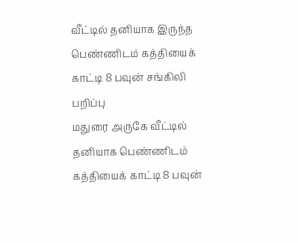வீட்டில் தனியாக இருந்த பெண்ணிடம் கத்தியைக் காட்டி 8 பவுன் சங்கிலி பறிப்பு
மதுரை அருகே வீட்டில் தனியாக பெண்ணிடம் கத்தியைக் காட்டி 8 பவுன்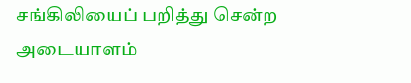சங்கிலியைப் பறித்து சென்ற அடையாளம்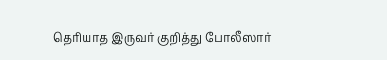தெரியாத இருவர் குறித்து போலீஸார்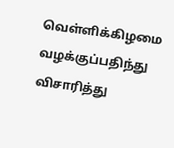வெள்ளிக்கிழமை வழக்குப்பதிந்து விசாரித்து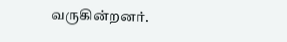வருகின்றனர்.